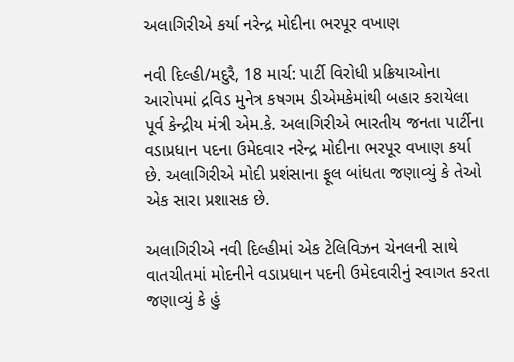અલાગિરીએ કર્યા નરેન્દ્ર મોદીના ભરપૂર વખાણ

નવી દિલ્હી/મદુરૈ, 18 માર્ચ: પાર્ટી વિરોધી પ્રક્રિયાઓના આરોપમાં દ્રવિડ મુનેત્ર કષગમ ડીએમકેમાંથી બહાર કરાયેલા પૂર્વ કેન્દ્રીય મંત્રી એમ.કે. અલાગિરીએ ભારતીય જનતા પાર્ટીના વડાપ્રધાન પદના ઉમેદવાર નરેન્દ્ર મોદીના ભરપૂર વખાણ કર્યા છે. અલાગિરીએ મોદી પ્રશંસાના ફૂલ બાંધતા જણાવ્યું કે તેઓ એક સારા પ્રશાસક છે.

અલાગિરીએ નવી દિલ્હીમાં એક ટેલિવિઝન ચેનલની સાથે વાતચીતમાં મોદનીને વડાપ્રધાન પદની ઉમેદવારીનું સ્વાગત કરતા જણાવ્યું કે હું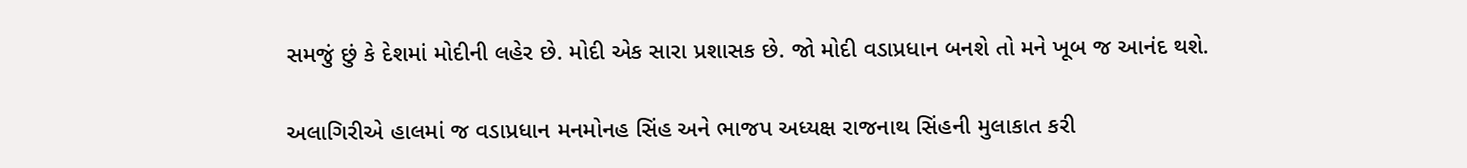સમજું છું કે દેશમાં મોદીની લહેર છે. મોદી એક સારા પ્રશાસક છે. જો મોદી વડાપ્રધાન બનશે તો મને ખૂબ જ આનંદ થશે.

અલાગિરીએ હાલમાં જ વડાપ્રધાન મનમોનહ સિંહ અને ભાજપ અધ્યક્ષ રાજનાથ સિંહની મુલાકાત કરી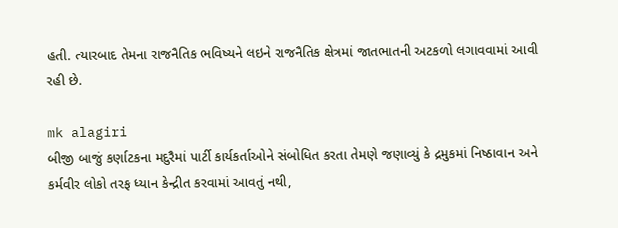હતી. ત્યારબાદ તેમના રાજનૈતિક ભવિષ્યને લઇને રાજનૈતિક ક્ષેત્રમાં જાતભાતની અટકળો લગાવવામાં આવી રહી છે.

mk alagiri
બીજી બાજું કર્ણાટકના મદુરૈમાં પાર્ટી કાર્યકર્તાઓને સંબોધિત કરતા તેમણે જણાવ્યું કે દ્રમુકમાં નિષ્ઠાવાન અને કર્મવીર લોકો તરફ ધ્યાન કેન્દ્રીત કરવામાં આવતું નથી,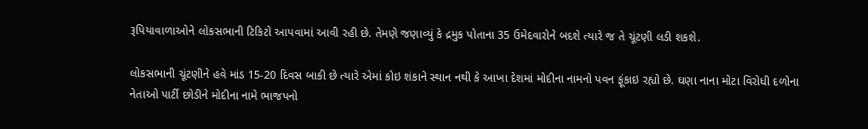રૂપિયાવાળાઓને લોકસભાની ટિકિટો આપવામાં આવી રહી છે. તેમણે જણાવ્યું કે દ્રમુક પોતાના 35 ઉમેદવારોને બદશે ત્યારે જ તે ચૂંટણી લડી શકશે.

લોકસભાની ચૂંટણીને હવે માંડ 15-20 દિવસ બાકી છે ત્યારે એમાં કોઇ શંકાને સ્થાન નથી કે આખા દેશમાં મોદીના નામનો પવન ફૂંકાઇ રહ્યો છે. ઘણા નાના મોટા વિરોધી દળોના નેતાઓ પાર્ટી છોડીને મોદીના નામે ભાજપનો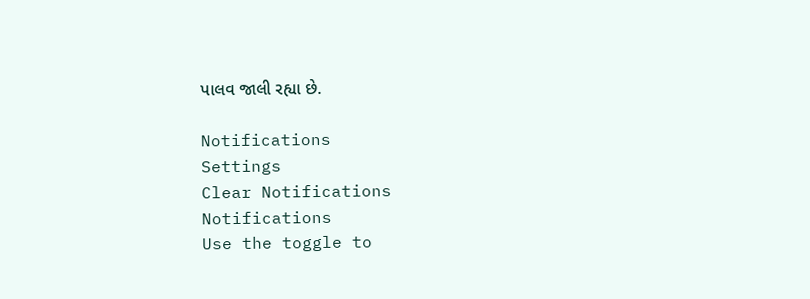પાલવ જાલી રહ્યા છે.

Notifications
Settings
Clear Notifications
Notifications
Use the toggle to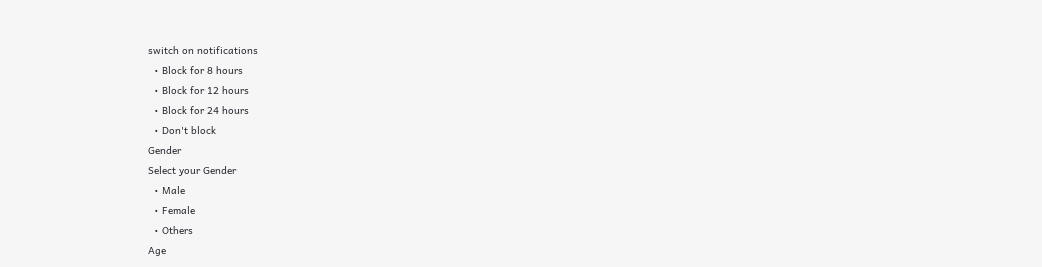switch on notifications
  • Block for 8 hours
  • Block for 12 hours
  • Block for 24 hours
  • Don't block
Gender
Select your Gender
  • Male
  • Female
  • Others
Age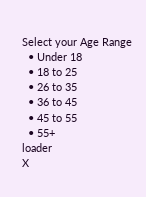Select your Age Range
  • Under 18
  • 18 to 25
  • 26 to 35
  • 36 to 45
  • 45 to 55
  • 55+
loader
X